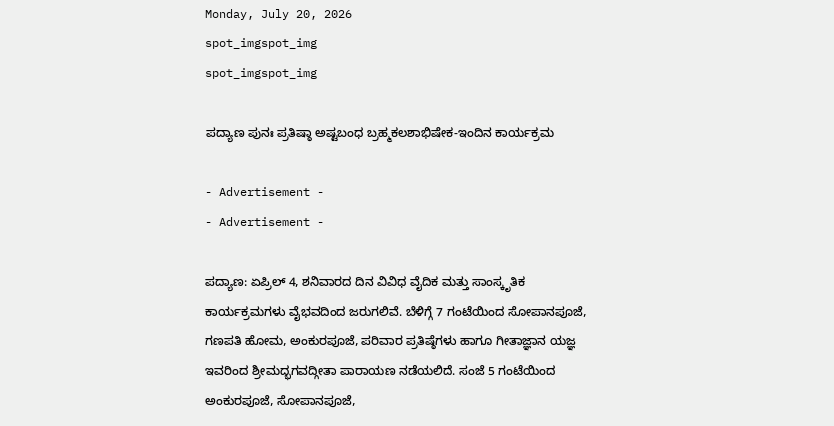Monday, July 20, 2026
spot_imgspot_img
spot_imgspot_img

ಪದ್ಯಾಣ ಪುನಃ ಪ್ರತಿಷ್ಠಾ ಅಷ್ಟಬಂಧ ಬ್ರಹ್ಮಕಲಶಾಭಿಷೇಕ-ಇಂದಿನ ಕಾರ್ಯಕ್ರಮ

- Advertisement -
- Advertisement -

ಪದ್ಯಾಣ: ಏಪ್ರಿಲ್ 4, ಶನಿವಾರದ ದಿನ ವಿವಿಧ ವೈದಿಕ ಮತ್ತು ಸಾಂಸ್ಕೃತಿಕ ಕಾರ್ಯಕ್ರಮಗಳು ವೈಭವದಿಂದ ಜರುಗಲಿವೆ. ಬೆಳಿಗ್ಗೆ 7 ಗಂಟೆಯಿಂದ ಸೋಪಾನಪೂಜೆ, ಗಣಪತಿ ಹೋಮ, ಅಂಕುರಪೂಜೆ, ಪರಿವಾರ ಪ್ರತಿಷ್ಠೆಗಳು ಹಾಗೂ ಗೀತಾಜ್ಞಾನ ಯಜ್ಞ ಇವರಿಂದ ಶ್ರೀಮದ್ಭಗವದ್ಗೀತಾ ಪಾರಾಯಣ ನಡೆಯಲಿದೆ. ಸಂಜೆ 5 ಗಂಟೆಯಿಂದ ಅಂಕುರಪೂಜೆ, ಸೋಪಾನಪೂಜೆ,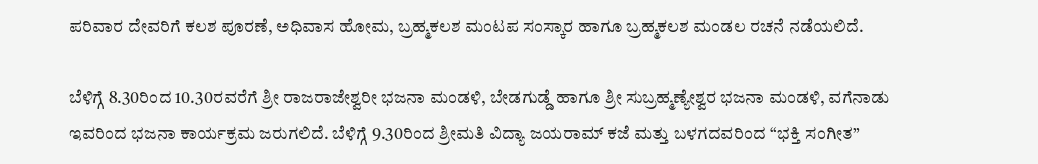ಪರಿವಾರ ದೇವರಿಗೆ ಕಲಶ ಪೂರಣೆ, ಅಧಿವಾಸ ಹೋಮ, ಬ್ರಹ್ಮಕಲಶ ಮಂಟಪ ಸಂಸ್ಕಾರ ಹಾಗೂ ಬ್ರಹ್ಮಕಲಶ ಮಂಡಲ ರಚನೆ ನಡೆಯಲಿದೆ.

ಬೆಳಿಗ್ಗೆ 8.30ರಿಂದ 10.30ರವರೆಗೆ ಶ್ರೀ ರಾಜರಾಜೇಶ್ವರೀ ಭಜನಾ ಮಂಡಳಿ, ಬೇಡಗುಡ್ಡೆ ಹಾಗೂ ಶ್ರೀ ಸುಬ್ರಹ್ಮಣ್ಯೇಶ್ವರ ಭಜನಾ ಮಂಡಳಿ, ವಗೆನಾಡು ಇವರಿಂದ ಭಜನಾ ಕಾರ್ಯಕ್ರಮ ಜರುಗಲಿದೆ. ಬೆಳಿಗ್ಗೆ 9.30ರಿಂದ ಶ್ರೀಮತಿ ವಿದ್ಯಾ ಜಯರಾಮ್ ಕಜೆ ಮತ್ತು ಬಳಗದವರಿಂದ “ಭಕ್ತಿ ಸಂಗೀತ”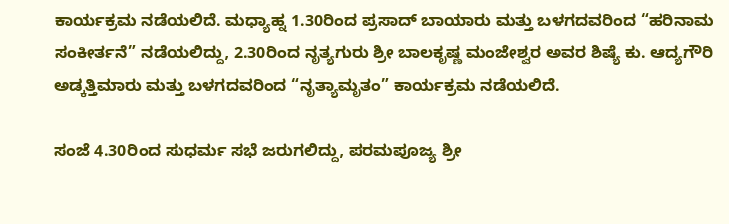ಕಾರ್ಯಕ್ರಮ ನಡೆಯಲಿದೆ. ಮಧ್ಯಾಹ್ನ 1.30ರಿಂದ ಪ್ರಸಾದ್ ಬಾಯಾರು ಮತ್ತು ಬಳಗದವರಿಂದ “ಹರಿನಾಮ ಸಂಕೀರ್ತನೆ” ನಡೆಯಲಿದ್ದು, 2.30ರಿಂದ ನೃತ್ಯಗುರು ಶ್ರೀ ಬಾಲಕೃಷ್ಣ ಮಂಜೇಶ್ವರ ಅವರ ಶಿಷ್ಯೆ ಕು. ಆದ್ಯಗೌರಿ ಅಡ್ಕತ್ತಿಮಾರು ಮತ್ತು ಬಳಗದವರಿಂದ “ನೃತ್ಯಾಮೃತಂ” ಕಾರ್ಯಕ್ರಮ ನಡೆಯಲಿದೆ.

ಸಂಜೆ 4.30ರಿಂದ ಸುಧರ್ಮ ಸಭೆ ಜರುಗಲಿದ್ದು, ಪರಮಪೂಜ್ಯ ಶ್ರೀ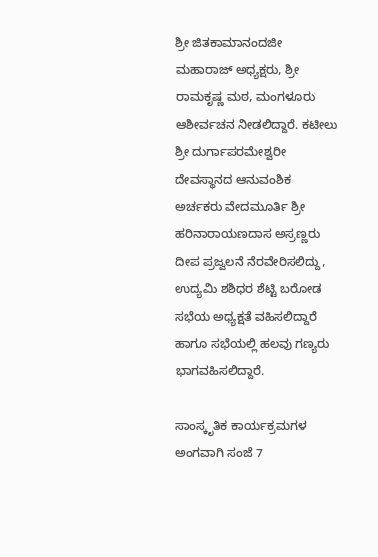ಶ್ರೀ ಜಿತಕಾಮಾನಂದಜೀ ಮಹಾರಾಜ್ ಅಧ್ಯಕ್ಷರು, ಶ್ರೀ ರಾಮಕೃಷ್ಣ ಮಠ, ಮಂಗಳೂರು ಆಶೀರ್ವಚನ ನೀಡಲಿದ್ದಾರೆ. ಕಟೀಲು ಶ್ರೀ ದುರ್ಗಾಪರಮೇಶ್ವರೀ ದೇವಸ್ಥಾನದ ಆನುವಂಶಿಕ ಅರ್ಚಕರು ವೇದಮೂರ್ತಿ ಶ್ರೀ ಹರಿನಾರಾಯಣದಾಸ ಅಸ್ರಣ್ಣರು ದೀಪ ಪ್ರಜ್ವಲನೆ ನೆರವೇರಿಸಲಿದ್ದು, ಉದ್ಯಮಿ ಶಶಿಧರ ಶೆಟ್ಟಿ ಬರೋಡ ಸಭೆಯ ಅಧ್ಯಕ್ಷತೆ ವಹಿಸಲಿದ್ದಾರೆ ಹಾಗೂ ಸಭೆಯಲ್ಲಿ ಹಲವು ಗಣ್ಯರು ಭಾಗವಹಿಸಲಿದ್ದಾರೆ.

ಸಾಂಸ್ಕೃತಿಕ ಕಾರ್ಯಕ್ರಮಗಳ ಅಂಗವಾಗಿ ಸಂಜೆ 7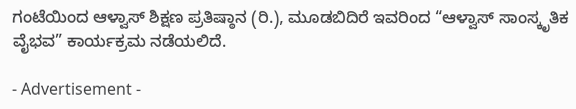ಗಂಟೆಯಿಂದ ಆಳ್ವಾಸ್ ಶಿಕ್ಷಣ ಪ್ರತಿಷ್ಠಾನ (ರಿ.), ಮೂಡಬಿದಿರೆ ಇವರಿಂದ “ಆಳ್ವಾಸ್ ಸಾಂಸ್ಕೃತಿಕ ವೈಭವ” ಕಾರ್ಯಕ್ರಮ ನಡೆಯಲಿದೆ.

- Advertisement -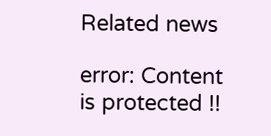Related news

error: Content is protected !!